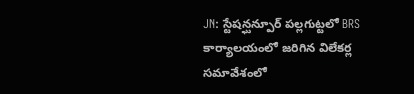JN: స్టేషన్ఘన్పూర్ పల్లగుట్టలో BRS కార్యాలయంలో జరిగిన విలేకర్ల సమావేశంలో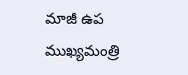మాజీ ఉప ముఖ్యమంత్రి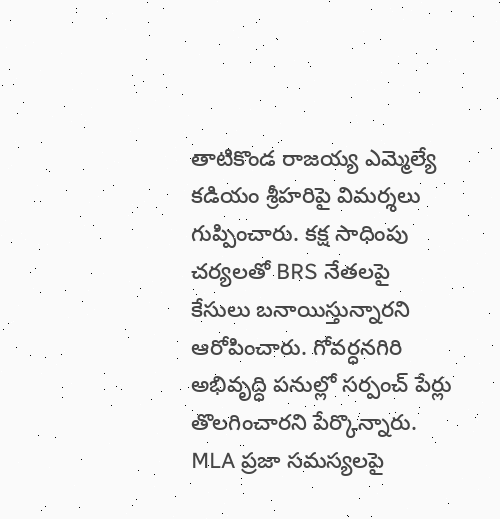తాటికొండ రాజయ్య ఎమ్మెల్యే కడియం శ్రీహరిపై విమర్శలు గుప్పించారు. కక్ష సాధింపు చర్యలతో BRS నేతలపై కేసులు బనాయిస్తున్నారని ఆరోపించారు. గోవర్ధనగిరి అభివృద్ధి పనుల్లో సర్పంచ్ పేర్లు తొలగించారని పేర్కొన్నారు. MLA ప్రజా సమస్యలపై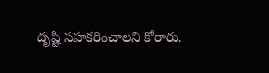దృష్టి సహకరించాలని కోరారు.